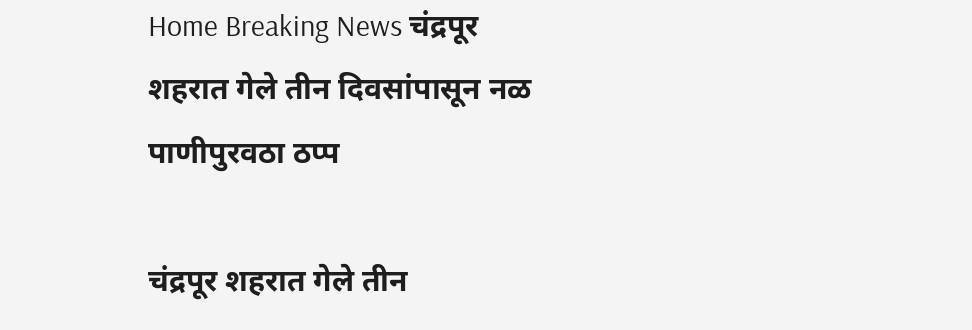Home Breaking News चंद्रपूर शहरात गेले तीन दिवसांपासून नळ पाणीपुरवठा ठप्प

चंद्रपूर शहरात गेले तीन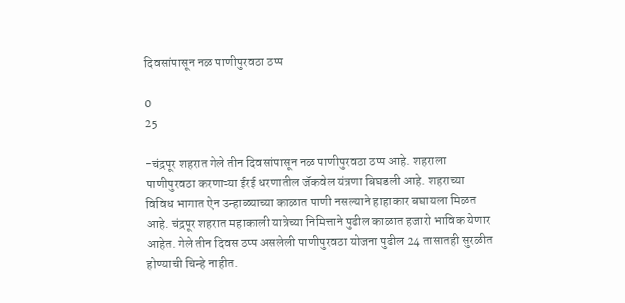दिवसांपासून नळ पाणीपुरवठा ठप्प

0
25

-चंद्रपूर शहरात गेले तीन दिवसांपासून नळ पाणीपुरवठा ठप्प आहे. शहराला पाणीपुरवठा करणाऱ्या ईरई धरणातील जॅकवेल यंत्रणा बिघडली आहे. शहराच्या विविध भागात ऐन उन्हाळ्याच्या काळात पाणी नसल्याने हाहाकार बघायला मिळत आहे. चंद्रपूर शहरात महाकाली यात्रेच्या निमित्ताने पुढील काळात हजारो भाविक येणार आहेत. गेले तीन दिवस ठप्प असलेली पाणीपुरवठा योजना पुढील 24 तासातही सुरळीत होण्याची चिन्हे नाहीत.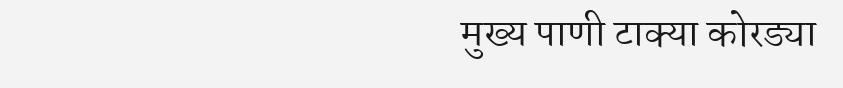मुख्य पाणी टाक्या कोरड्या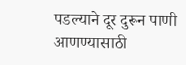पडल्याने दूर दुरून पाणी आणण्यासाठी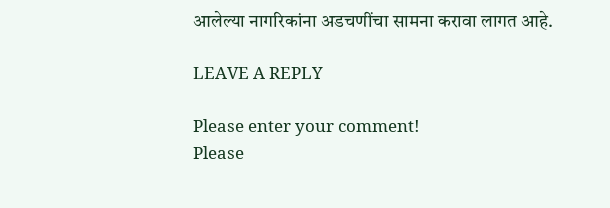आलेल्या नागरिकांना अडचणींचा सामना करावा लागत आहे.

LEAVE A REPLY

Please enter your comment!
Please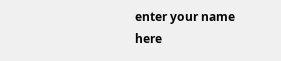enter your name here